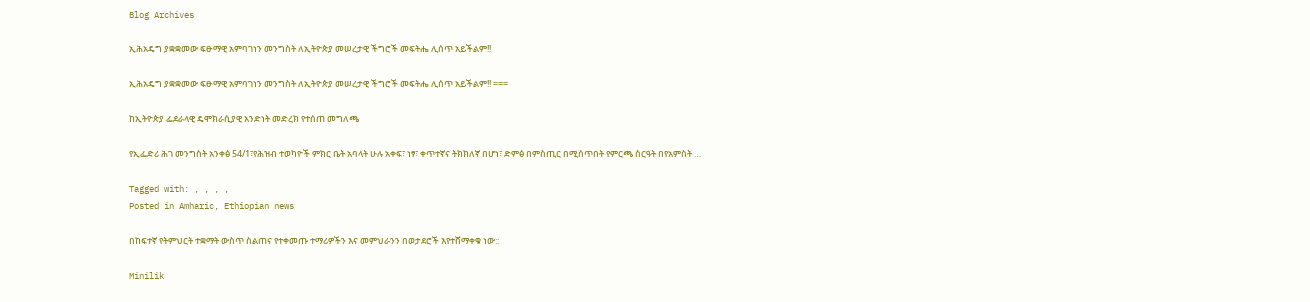Blog Archives

ኢሕአዴግ ያቋቋመው ፍፁማዊ አምባገነን መንግስት ለኢትዮጵያ መሠረታዊ ችግሮች መፍትሔ ሊሰጥ አይችልም!!

ኢሕአዴግ ያቋቋመው ፍፁማዊ አምባገነን መንግስት ለኢትዮጵያ መሠረታዊ ችግሮች መፍትሔ ሊሰጥ አይችልም!! ===

ከኢትዮጵያ ፌደራላዊ ዴሞክራሲያዊ አንድነት መድረክ የተሰጠ መግለጫ

የኢፌድሪ ሕገ መንግስት አንቀፅ 54/1፣የሕዝብ ተወካዮች ምክር ቤት አባላት ሁሉ አቀፍ፣ ነፃ፣ ቀጥተኛና ትክክለኛ በሆነ፣ ድምፅ በምስጢር በሚሰጥበት የምርጫ ስርዓት በየአምስት …

Tagged with: , , , ,
Posted in Amharic, Ethiopian news

በከፍተኛ የትምህርት ተቋማት ውስጥ ስልጠና የተቀመጡ ተማሪዎችን እና መምህራንን በወታደሮች እየተሸማቀቁ ነው::

Minilik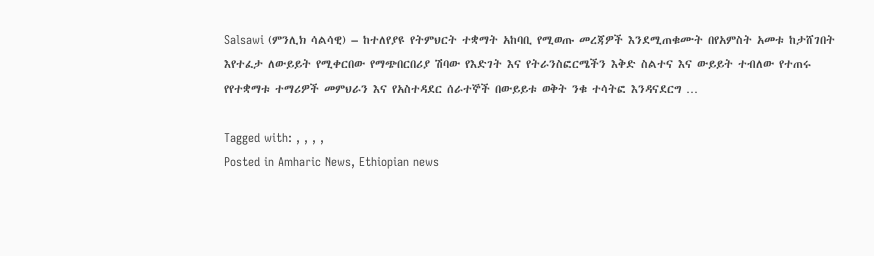Salsawi (ምንሊክ ሳልሳዊ) – ከተለየያዩ የትምህርት ተቋማት አከባቢ የሚወጡ መረጃዎች እንደሚጠቁሙት በየአምስት አመቱ ከታሸገበት እየተፈታ ለውይይት የሚቀርበው የማጭበርበሪያ ሽባው የእድገት እና የትራንስፎርሜችን እቅድ ስልተና እና ውይይት ተብለው የተጠሩ የየተቋማቱ ተማሪዎች መምህራን እና የአስተዳደር ሰራተኞች በውይይቱ ወቅት ንቁ ተሳትፎ እንዳናደርግ …

Tagged with: , , , ,
Posted in Amharic News, Ethiopian news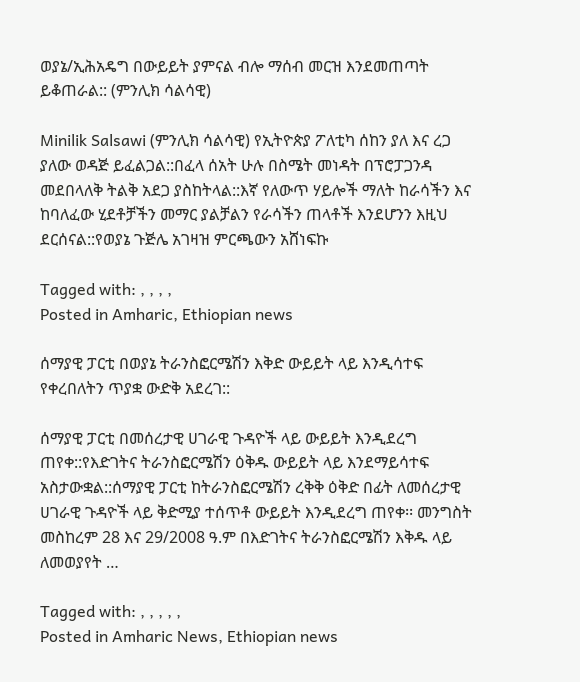ወያኔ/ኢሕአዴግ በውይይት ያምናል ብሎ ማሰብ መርዝ እንደመጠጣት ይቆጠራል:: (ምንሊክ ሳልሳዊ)

Minilik Salsawi (ምንሊክ ሳልሳዊ) የኢትዮጵያ ፖለቲካ ሰከን ያለ እና ረጋ ያለው ወዳጅ ይፈልጋል::በፈላ ሰአት ሁሉ በስሜት መነዳት በፕሮፓጋንዳ መደበላለቅ ትልቅ አደጋ ያስከትላል::እኛ የለውጥ ሃይሎች ማለት ከራሳችን እና ከባለፈው ሂደቶቻችን መማር ያልቻልን የራሳችን ጠላቶች እንደሆንን እዚህ ደርሰናል::የወያኔ ጉጅሌ አገዛዝ ምርጫውን አሸነፍኩ

Tagged with: , , , ,
Posted in Amharic, Ethiopian news

ሰማያዊ ፓርቲ በወያኔ ትራንስፎርሜሽን እቅድ ውይይት ላይ እንዲሳተፍ የቀረበለትን ጥያቋ ውድቅ አደረገ::

ሰማያዊ ፓርቲ በመሰረታዊ ሀገራዊ ጉዳዮች ላይ ውይይት እንዲደረግ ጠየቀ::የእድገትና ትራንስፎርሜሽን ዕቅዱ ውይይት ላይ እንደማይሳተፍ አስታውቋል::ሰማያዊ ፓርቲ ከትራንስፎርሜሽን ረቅቅ ዕቅድ በፊት ለመሰረታዊ ሀገራዊ ጉዳዮች ላይ ቅድሚያ ተሰጥቶ ውይይት እንዲደረግ ጠየቀ፡፡ መንግስት መስከረም 28 እና 29/2008 ዓ.ም በእድገትና ትራንስፎርሜሽን እቅዱ ላይ ለመወያየት …

Tagged with: , , , , ,
Posted in Amharic News, Ethiopian news